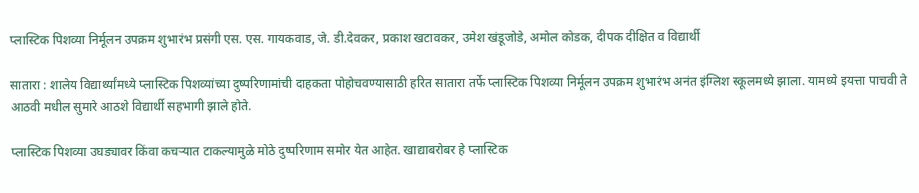प्लास्टिक पिशव्या निर्मूलन उपक्रम शुभारंभ प्रसंगी एस. एस. गायकवाड, जे. डी.देवकर, प्रकाश खटावकर, उमेश खंडूजोडे, अमोल कोडक, दीपक दीक्षित व विद्यार्थी

सातारा : शालेय विद्यार्थ्यांमध्ये प्लास्टिक पिशव्यांच्या दुष्परिणामांची दाहकता पोहोचवण्यासाठी हरित सातारा तर्फे प्लास्टिक पिशव्या निर्मूलन उपक्रम शुभारंभ अनंत इंग्लिश स्कूलमध्ये झाला. यामध्ये इयत्ता पाचवी ते आठवी मधील सुमारे आठशे विद्यार्थी सहभागी झाले होते.

प्लास्टिक पिशव्या उघड्यावर किंवा कचऱ्यात टाकल्यामुळे मोठे दुष्परिणाम समोर येत आहेत. खाद्याबरोबर हे प्लास्टिक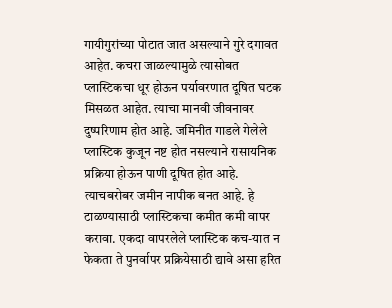गायीगुरांच्या पोटात जात असल्याने गुरे दगावत आहेत. कचरा जाळल्यामुळे त्यासोबत प्लास्टिकचा धूर होऊन पर्यावरणात दूषित घटक मिसळत आहेत. त्याचा मानवी जीवनावर दुष्परिणाम होत आहे. जमिनीत गाडले गेलेले प्लास्टिक कुजून नष्ट होत नसल्याने रासायनिक प्रक्रिया होऊन पाणी दूषित होत आहे. त्याचबरोबर जमीन नापीक बनत आहे. हे टाळण्यासाठी प्लास्टिकचा कमीत कमी वापर करावा. एकदा वापरलेले प्लास्टिक कच-यात न फेकता ते पुनर्वापर प्रक्रियेसाठी द्यावे असा हरित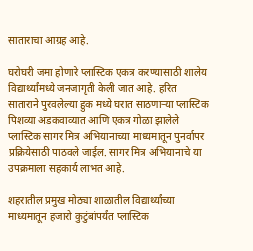साताराचा आग्रह आहे.

घरोघरी जमा होणारे प्लास्टिक एकत्र करण्यासाठी शालेय विद्यार्थ्यांमध्ये जनजागृती केली जात आहे. हरित साताराने पुरवलेल्या हुक मध्ये घरात साठणाऱ्या प्लास्टिक पिशव्या अडकवाव्यात आणि एकत्र गोळा झालेले प्लास्टिक सागर मित्र अभियानाच्या माध्यमातून पुनर्वापर प्रक्रियेसाठी पाठवले जाईल. सागर मित्र अभियानाचे या उपक्रमाला सहकार्य लाभत आहे.

शहरातील प्रमुख मोठ्या शाळातील विद्यार्थ्यांच्या माध्यमातून हजारो कुटुंबांपर्यंत प्लास्टिक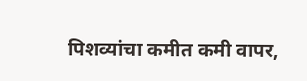पिशव्यांचा कमीत कमी वापर,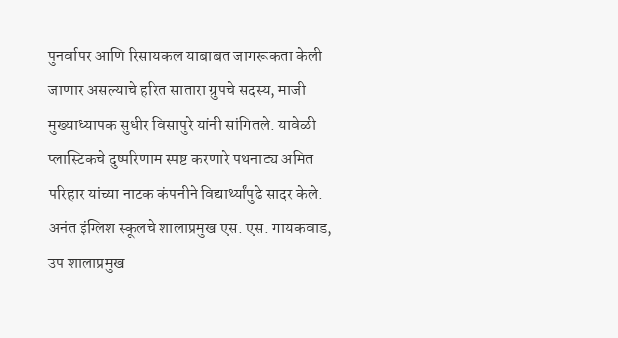पुनर्वापर आणि रिसायकल याबाबत जागरूकता केली जाणार असल्याचे हरित सातारा ग्रुपचे सदस्य, माजी मुख्याध्यापक सुधीर विसापुरे यांनी सांगितले. यावेळी प्लास्टिकचे दुष्परिणाम स्पष्ट करणारे पथनाट्य अमित परिहार यांच्या नाटक कंपनीने विद्यार्थ्यांपुढे सादर केले. अनंत इंग्लिश स्कूलचे शालाप्रमुख एस. एस. गायकवाड, उप शालाप्रमुख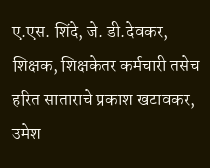ए.एस. शिंदे, जे. डी.देवकर, शिक्षक, शिक्षकेतर कर्मचारी तसेच हरित साताराचे प्रकाश खटावकर, उमेश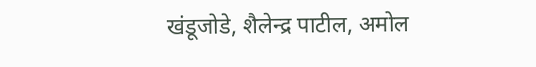खंडूजोडे, शैलेन्द्र पाटील, अमोल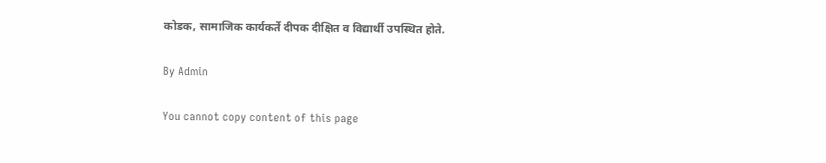कोडक, सामाजिक कार्यकर्ते दीपक दीक्षित व विद्यार्थी उपस्थित होते.

By Admin

You cannot copy content of this page